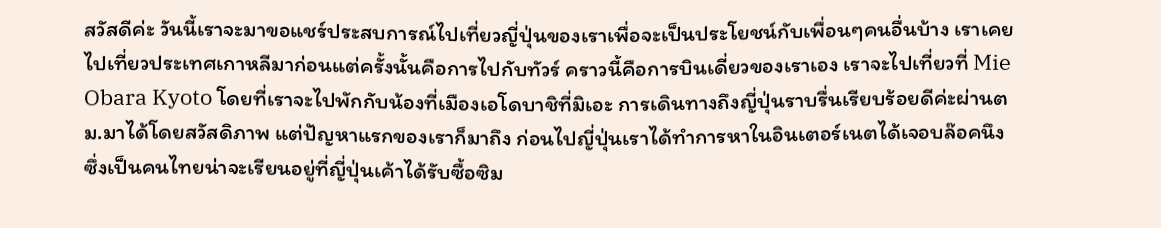สวัสดีค่ะ วันนี้เราจะมาขอแชร์ประสบการณ์ไปเที่ยวญี่ปุ่นของเราเพื่อจะเป็นประโยชน์กับเพื่อนๆคนอื่นบ้าง เราเคยไปเที่ยวประเทศเกาหลีมาก่อนแต่ครั้งนั้นคือการไปกับทัวร์ คราวนี้คือการบินเดี่ยวของเราเอง เราจะไปเที่ยวที่ Mie Obara Kyoto โดยที่เราจะไปพักกับน้องที่เมืองเอโดบาชิที่มิเอะ การเดินทางถึงญี่ปุ่นราบรื่นเรียบร้อยดีค่ะผ่านตม.มาได้โดยสวัสดิภาพ แต่ปัญหาแรกของเราก็มาถึง ก่อนไปญี่ปุ่นเราได้ทำการหาในอินเตอร์เนตได้เจอบล๊อคนึงซึ่งเป็นคนไทยน่าจะเรียนอยู่ที่ญี่ปุ่นเค้าได้รับซื้อซิม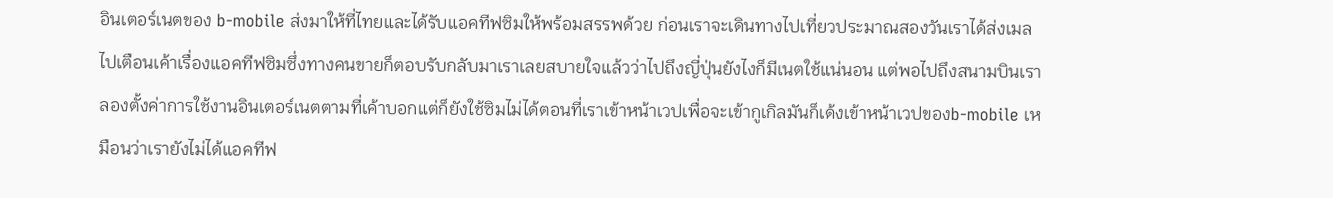อินเตอร์เนตของ b-mobile ส่งมาให้ที่ไทยและได้รับแอคทีฟซิมให้พร้อมสรรพด้วย ก่อนเราจะเดินทางไปเที่ยวประมาณสองวันเราได้ส่งเมลไปเตือนเค้าเรื่องแอคทีฟซิมซึ่งทางคนขายก็ตอบรับกลับมาเราเลยสบายใจแล้วว่าไปถึงญี่ปุ่นยังไงก็มีเนตใช้แน่นอน แต่พอไปถึงสนามบินเราลองตั้งค่าการใช้งานอินเตอร์เนตตามที่เค้าบอกแต่ก็ยังใช้ซิมไม่ได้ตอนที่เราเข้าหน้าเวปเพื่อจะเข้ากูเกิลมันก็เด้งเข้าหน้าเวปของb-mobile เหมือนว่าเรายังไม่ได้แอคทีฟ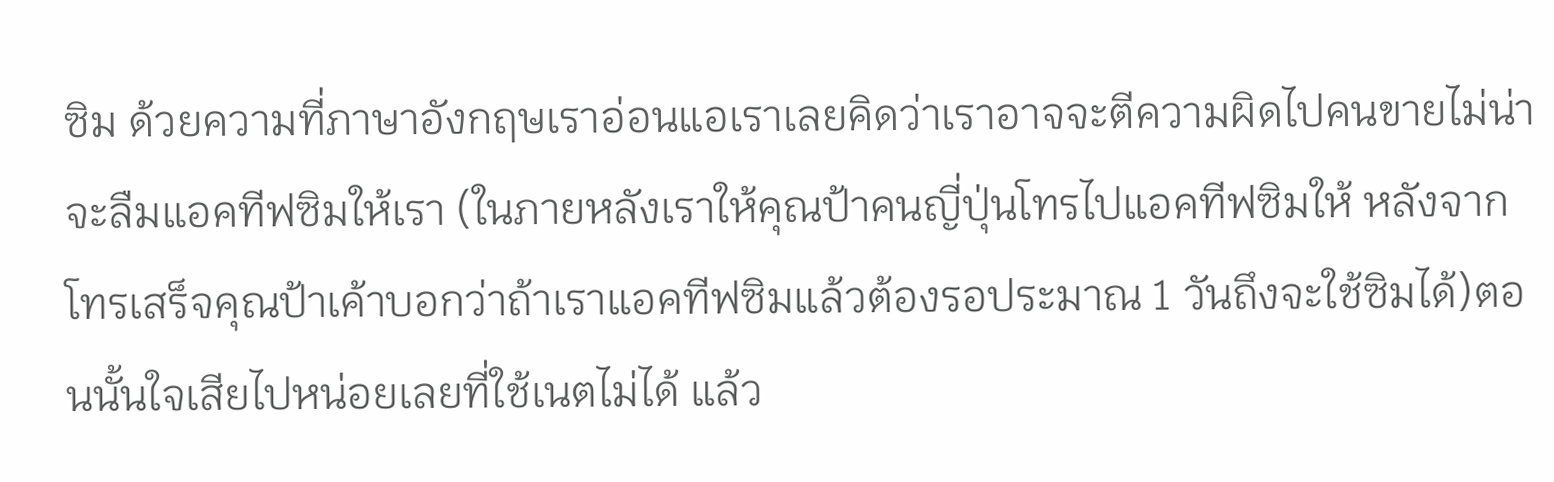ซิม ด้วยความที่ภาษาอังกฤษเราอ่อนแอเราเลยคิดว่าเราอาจจะตีความผิดไปคนขายไม่น่าจะลืมแอคทีฟซิมให้เรา (ในภายหลังเราให้คุณป้าคนญี่ปุ่นโทรไปแอคทีฟซิมให้ หลังจากโทรเสร็จคุณป้าเค้าบอกว่าถ้าเราแอคทีฟซิมแล้วต้องรอประมาณ 1 วันถึงจะใช้ซิมได้)ตอนนั้นใจเสียไปหน่อยเลยที่ใช้เนตไม่ได้ แล้ว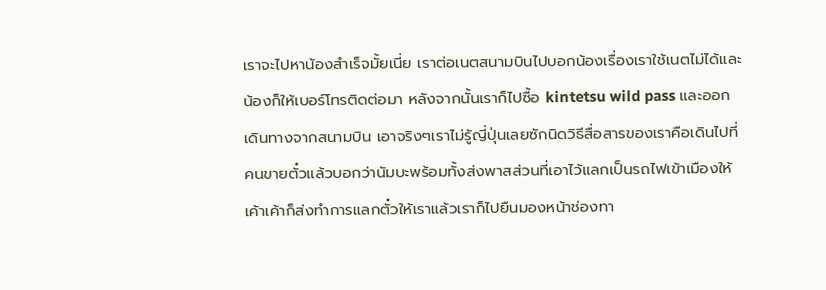เราจะไปหาน้องสำเร็จมั้ยเนี่ย เราต่อเนตสนามบินไปบอกน้องเรื่องเราใช้เนตไม่ได้และน้องก็ให้เบอร์โทรติดต่อมา หลังจากนั้นเราก็ไปซื้อ kintetsu wild pass และออกเดินทางจากสนามบิน เอาจริงๆเราไม่รู้ญี่ปุ่นเลยซักนิดวิธีสื่อสารของเราคือเดินไปที่คนขายตั๋วแล้วบอกว่านัมบะพร้อมทั้งส่งพาสส่วนที่เอาไว้แลกเป็นรถไฟเข้าเมืองให้เค้าเค้าก็ส่งทำการแลกตั๋วให้เราแล้วเราก็ไปยืนมองหน้าช่องทา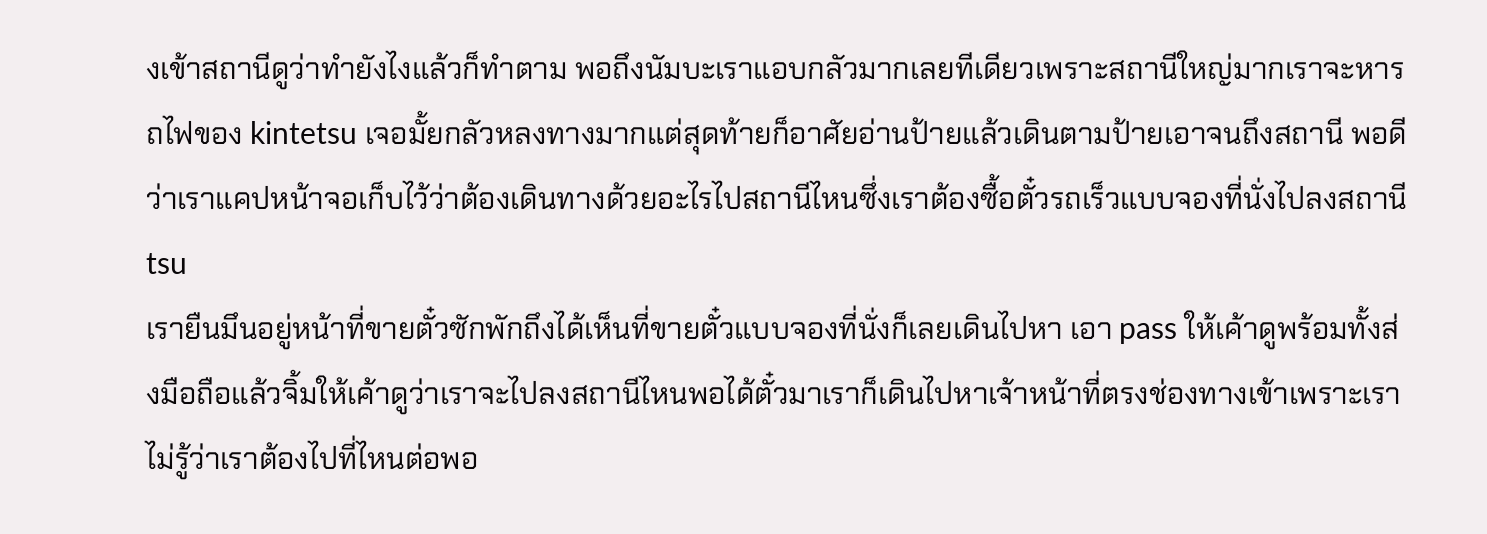งเข้าสถานีดูว่าทำยังไงแล้วก็ทำตาม พอถึงนัมบะเราแอบกลัวมากเลยทีเดียวเพราะสถานีใหญ่มากเราจะหารถไฟของ kintetsu เจอมั้ยกลัวหลงทางมากแต่สุดท้ายก็อาศัยอ่านป้ายแล้วเดินตามป้ายเอาจนถึงสถานี พอดีว่าเราแคปหน้าจอเก็บไว้ว่าต้องเดินทางด้วยอะไรไปสถานีไหนซึ่งเราต้องซื้อตั๋วรถเร็วแบบจองที่นั่งไปลงสถานี tsu
เรายืนมึนอยู่หน้าที่ขายตั๋วซักพักถึงได้เห็นที่ขายตั๋วแบบจองที่นั่งก็เลยเดินไปหา เอา pass ให้เค้าดูพร้อมทั้งส่งมือถือแล้วจิ้มให้เค้าดูว่าเราจะไปลงสถานีไหนพอได้ตั๋วมาเราก็เดินไปหาเจ้าหน้าที่ตรงช่องทางเข้าเพราะเราไม่รู้ว่าเราต้องไปที่ไหนต่อพอ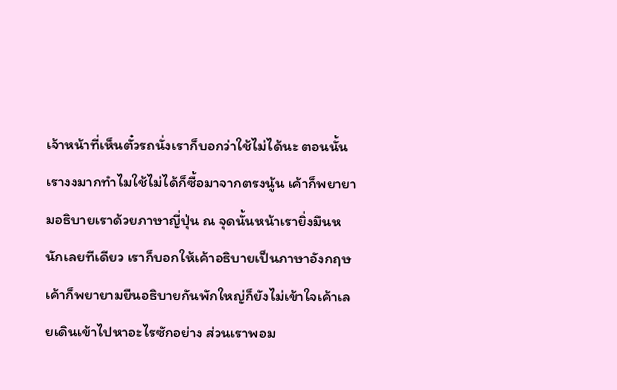เจ้าหน้าที่เห็นตั๋วรถนั่งเราก็บอกว่าใช้ไม่ได้นะ ตอนนั้นเรางงมากทำไมใช้ไม่ได้ก็ซื้อมาจากตรงนู้น เค้าก็พยายามอธิบายเราด้วยภาษาญี่ปุ่น ณ จุดนั้นหน้าเรายิ่งมึนหนักเลยทีเดียว เราก็บอกให้เค้าอธิบายเป็นภาษาอังกฤษ เค้าก็พยายามยืนอธิบายกันพักใหญ่ก็ยังไม่เข้าใจเค้าเลยเดินเข้าไปหาอะไรซักอย่าง ส่วนเราพอม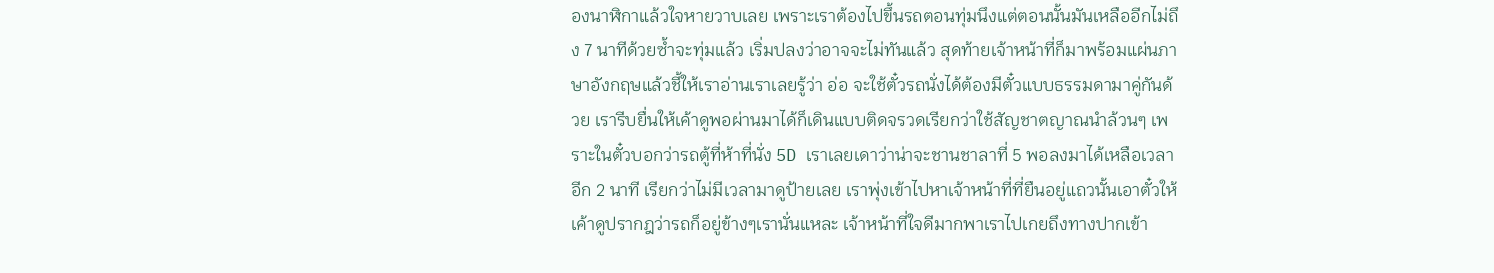องนาฬิกาแล้วใจหายวาบเลย เพราะเราต้องไปขึ้นรถตอนทุ่มนึงแต่ตอนนั้นมันเหลืออีกไม่ถึง 7 นาทีด้วยซ้ำจะทุ่มแล้ว เริ่มปลงว่าอาจจะไม่ทันแล้ว สุดท้ายเจ้าหน้าที่ก็มาพร้อมแผ่นภาษาอังกฤษแล้วชี้ให้เราอ่านเราเลยรู้ว่า อ่อ จะใช้ตั๋วรถนั่งได้ต้องมีตั๋วแบบธรรมดามาคู่กันด้วย เรารีบยื่นให้เค้าดูพอผ่านมาได้ก็เดินแบบติดจรวดเรียกว่าใช้สัญชาตญาณนำล้วนๆ เพราะในตั๋วบอกว่ารถตู้ที่ห้าที่นั่ง 5D เราเลยเดาว่าน่าจะชานชาลาที่ 5 พอลงมาได้เหลือเวลาอีก 2 นาที เรียกว่าไม่มีเวลามาดูป้ายเลย เราพุ่งเข้าไปหาเจ้าหน้าที่ที่ยืนอยู่แถวนั้นเอาตั๋วให้เค้าดูปรากฎว่ารถก็อยู่ข้างๆเรานั่นแหละ เจ้าหน้าที่ใจดีมากพาเราไปเกยถึงทางปากเข้า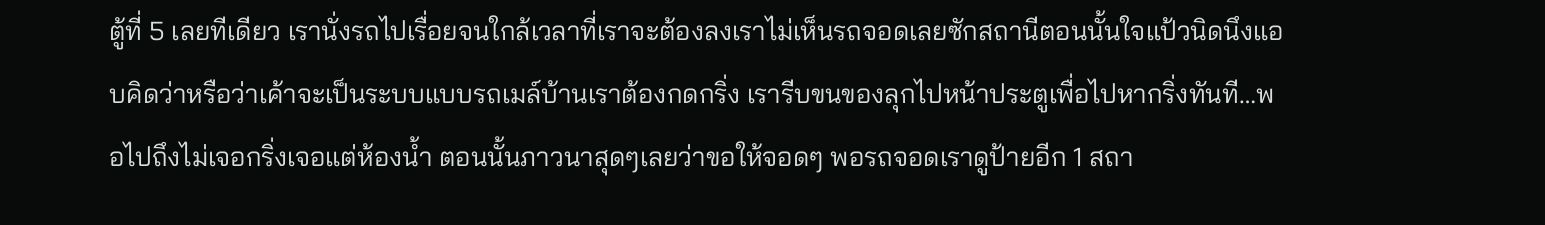ตู้ที่ 5 เลยทีเดียว เรานั่งรถไปเรื่อยจนใกล้เวลาที่เราจะต้องลงเราไม่เห็นรถจอดเลยซักสถานีตอนนั้นใจแป้วนิดนึงแอบคิดว่าหรือว่าเค้าจะเป็นระบบแบบรถเมล์บ้านเราต้องกดกริ่ง เรารีบขนของลุกไปหน้าประตูเพื่อไปหากริ่งทันที…พอไปถึงไม่เจอกริ่งเจอแต่ห้องน้ำ ตอนนั้นภาวนาสุดๆเลยว่าขอให้จอดๆ พอรถจอดเราดูป้ายอีก 1 สถา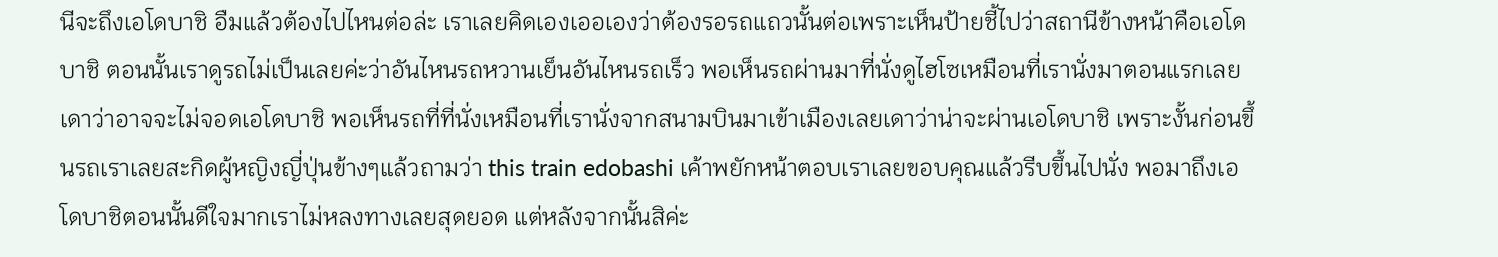นีจะถึงเอโดบาชิ อืมแล้วต้องไปไหนต่อล่ะ เราเลยคิดเองเออเองว่าต้องรอรถแถวนั้นต่อเพราะเห็นป้ายชี้ไปว่าสถานีข้างหน้าคือเอโดบาชิ ตอนนั้นเราดูรถไม่เป็นเลยค่ะว่าอันไหนรถหวานเย็นอันไหนรถเร็ว พอเห็นรถผ่านมาที่นั่งดูไฮโซเหมือนที่เรานั่งมาตอนแรกเลยเดาว่าอาจจะไม่จอดเอโดบาชิ พอเห็นรถที่ที่นั่งเหมือนที่เรานั่งจากสนามบินมาเข้าเมืองเลยเดาว่าน่าจะผ่านเอโดบาชิ เพราะงั้นก่อนขึ้นรถเราเลยสะกิดผู้หญิงญี่ปุ่นข้างๆแล้วถามว่า this train edobashi เค้าพยักหน้าตอบเราเลยขอบคุณแล้วรีบขึ้นไปนั่ง พอมาถึงเอโดบาชิตอนนั้นดีใจมากเราไม่หลงทางเลยสุดยอด แต่หลังจากนั้นสิค่ะ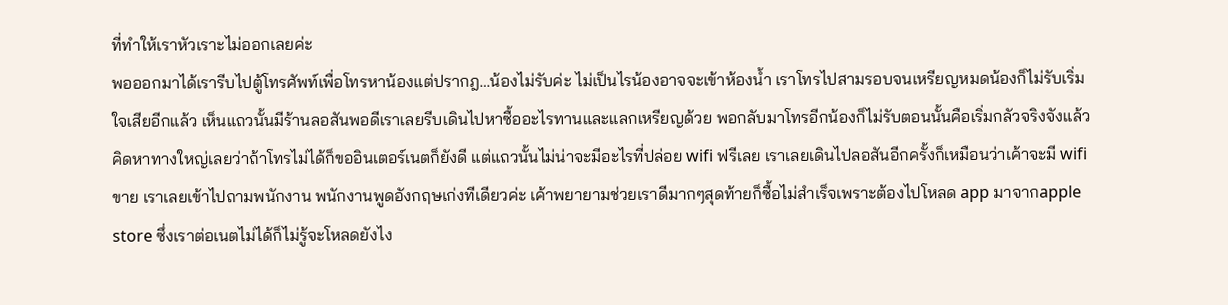ที่ทำให้เราหัวเราะไม่ออกเลยค่ะ
พอออกมาได้เรารีบไปตู้โทรศัพท์เพื่อโทรหาน้องแต่ปรากฎ…น้องไม่รับค่ะ ไม่เป็นไรน้องอาจจะเข้าห้องน้ำ เราโทรไปสามรอบจนเหรียญหมดน้องก็ไม่รับเริ่มใจเสียอีกแล้ว เห็นแถวนั้นมีร้านลอสันพอดีเราเลยรีบเดินไปหาซื้ออะไรทานและแลกเหรียญด้วย พอกลับมาโทรอีกน้องก็ไม่รับตอนนั้นคือเริ่มกลัวจริงจังแล้ว คิดหาทางใหญ่เลยว่าถ้าโทรไม่ได้ก็ขออินเตอร์เนตก็ยังดี แต่แถวนั้นไม่น่าจะมีอะไรที่ปล่อย wifi ฟรีเลย เราเลยเดินไปลอสันอีกครั้งก็เหมือนว่าเค้าจะมี wifi ขาย เราเลยเข้าไปถามพนักงาน พนักงานพูดอังกฤษเก่งทีเดียวค่ะ เค้าพยายามช่วยเราดีมากๆสุดท้ายก็ซื้อไม่สำเร็จเพราะต้องไปโหลด app มาจากapple store ซึ่งเราต่อเนตไม่ได้ก็ไม่รู้จะโหลดยังไง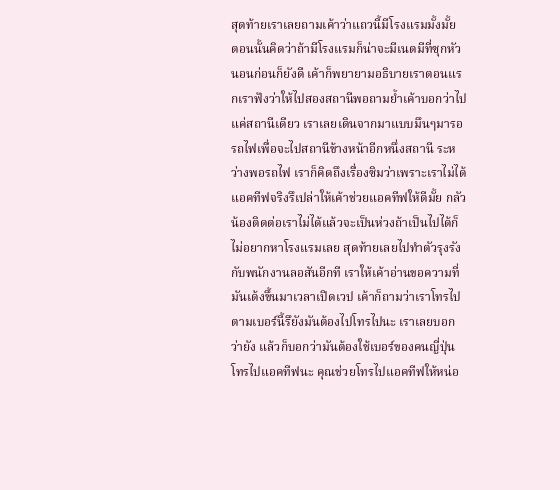สุดท้ายเราเลยถามเค้าว่าแถวนี้มีโรงแรมมั้งมั้ย ตอนนั้นคิดว่าถ้ามีโรงแรมก็น่าจะมีเนตมีที่ซุกหัวนอนก่อนก็ยังดี เค้าก็พยายามอธิบายเราตอนแรกเราฟังว่าให้ไปสองสถานีพอถามย้ำเค้าบอกว่าไปแค่สถานีเดียว เราเลยเดินจากมาแบบมึนๆมารอรถไฟเพื่อจะไปสถานีข้างหน้าอีกหนึ่งสถานี ระหว่างพอรถไฟ เราก็คิดถึงเรื่องซิมว่าเพราะเราไม่ได้แอคทีฟจริงรึเปล่าให้เค้าช่วยแอคทีฟให้ดีมั้ย กลัวน้องติดต่อเราไม่ได้แล้วจะเป็นห่วงถ้าเป็นไปได้ก็ไม่อยากหาโรงแรมเลย สุดท้ายเลยไปทำตัวรุงรังกับพนักงานลอสันอีกที เราให้เค้าอ่านขอความที่มันเด้งขึ้นมาเวลาเปิดเวป เค้าก็ถามว่าเราโทรไปตามเบอร์นี้รึยังมันต้องไปโทรไปนะ เราเลยบอกว่ายัง แล้วก็บอกว่ามันต้องใช้เบอร์ของคนญี่ปุ่นโทรไปแอคทีฟนะ คุณช่วยโทรไปแอคทีฟให้หน่อ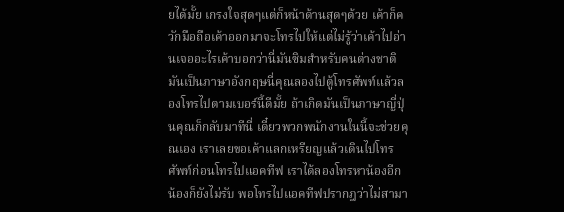ยได้มั้ย เกรงใจสุดๆแต่ก็หน้าด้านสุดๆด้วย เค้าก็ควักมือถือเค้าออกมาจะโทรไปให้แต่ไม่รู้ว่าเค้าไปอ่านเจออะไรเค้าบอกว่านี่มันซิมสำหรับคนต่างชาติมันเป็นภาษาอังกฤษนี่คุณลองไปตู้โทรศัพท์แล้วลองโทรไปตามเบอร์นี้ดีมั้ย ถ้าเกิดมันเป็นภาษาญี่ปุ่นคุณก็กลับมาทีนี่ เดี๋ยวพวกพนักงานในนี้จะช่วยคุณเอง เราเลยขอเค้าแลกเหรียญแล้วเดินไปโทรศัพท์ก่อนโทรไปแอคทีฟ เราได้ลองโทรหาน้องอีกน้องก็ยังไม่รับ พอโทรไปแอคทีฟปรากฎว่าไม่สามา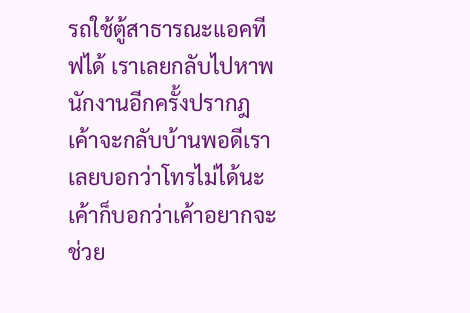รถใช้ตู้สาธารณะแอคทีฟได้ เราเลยกลับไปหาพนักงานอีกครั้งปรากฎเค้าจะกลับบ้านพอดีเราเลยบอกว่าโทรไม่ได้นะ เค้าก็บอกว่าเค้าอยากจะช่วย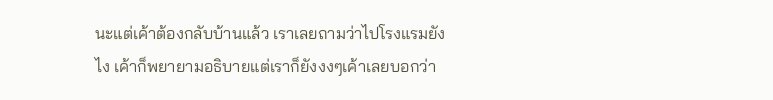นะแต่เค้าต้องกลับบ้านแล้ว เราเลยถามว่าไปโรงแรมยังไง เค้าก็พยายามอธิบายแต่เราก็ยังงงๆเค้าเลยบอกว่า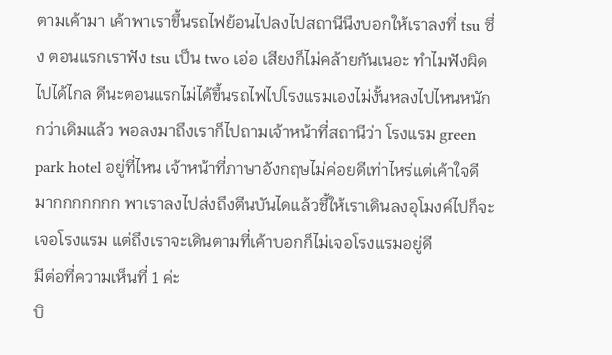ตามเค้ามา เค้าพาเราขึ้นรถไฟย้อนไปลงไปสถานีนึงบอกให้เราลงที่ tsu ซึ่ง ตอนแรกเราฟัง tsu เป็น two เอ่อ เสียงก็ไม่คล้ายกันเนอะ ทำไมฟังผิดไปได้ไกล ดีนะตอนแรกไม่ได้ขึ้นรถไฟไปโรงแรมเองไม่งั้นหลงไปไหนหนักกว่าเดิมแล้ว พอลงมาถึงเราก็ไปถามเจ้าหน้าที่สถานีว่า โรงแรม green park hotel อยู่ที่ไหน เจ้าหน้าที่ภาษาอังกฤษไม่ค่อยดีเท่าไหร่แต่เค้าใจดีมากกกกกกก พาเราลงไปส่งถึงตีนบันไดแล้วชี้ให้เราเดินลงอุโมงค์ไปก็จะเจอโรงแรม แต่ถึงเราจะเดินตามที่เค้าบอกก็ไม่เจอโรงแรมอยู่ดี
มีต่อที่ความเห็นที่ 1 ค่ะ
บิ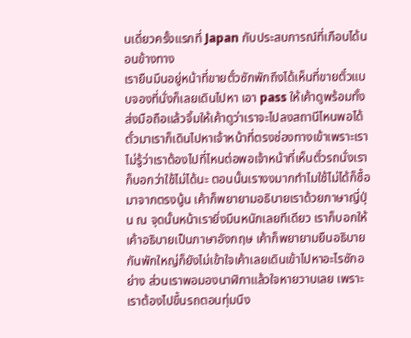นเดี่ยวครั้งแรกที่ Japan กับประสบการณ์ที่เกือบได้นอนข้างทาง
เรายืนมึนอยู่หน้าที่ขายตั๋วซักพักถึงได้เห็นที่ขายตั๋วแบบจองที่นั่งก็เลยเดินไปหา เอา pass ให้เค้าดูพร้อมทั้งส่งมือถือแล้วจิ้มให้เค้าดูว่าเราจะไปลงสถานีไหนพอได้ตั๋วมาเราก็เดินไปหาเจ้าหน้าที่ตรงช่องทางเข้าเพราะเราไม่รู้ว่าเราต้องไปที่ไหนต่อพอเจ้าหน้าที่เห็นตั๋วรถนั่งเราก็บอกว่าใช้ไม่ได้นะ ตอนนั้นเรางงมากทำไมใช้ไม่ได้ก็ซื้อมาจากตรงนู้น เค้าก็พยายามอธิบายเราด้วยภาษาญี่ปุ่น ณ จุดนั้นหน้าเรายิ่งมึนหนักเลยทีเดียว เราก็บอกให้เค้าอธิบายเป็นภาษาอังกฤษ เค้าก็พยายามยืนอธิบายกันพักใหญ่ก็ยังไม่เข้าใจเค้าเลยเดินเข้าไปหาอะไรซักอย่าง ส่วนเราพอมองนาฬิกาแล้วใจหายวาบเลย เพราะเราต้องไปขึ้นรถตอนทุ่มนึง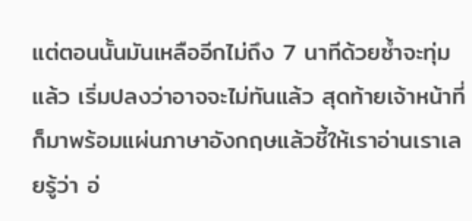แต่ตอนนั้นมันเหลืออีกไม่ถึง 7 นาทีด้วยซ้ำจะทุ่มแล้ว เริ่มปลงว่าอาจจะไม่ทันแล้ว สุดท้ายเจ้าหน้าที่ก็มาพร้อมแผ่นภาษาอังกฤษแล้วชี้ให้เราอ่านเราเลยรู้ว่า อ่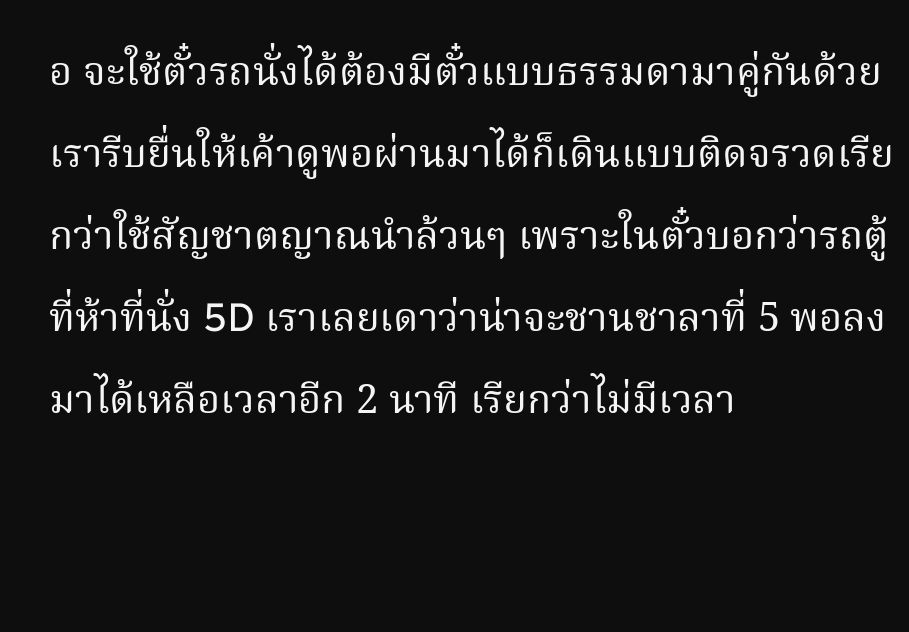อ จะใช้ตั๋วรถนั่งได้ต้องมีตั๋วแบบธรรมดามาคู่กันด้วย เรารีบยื่นให้เค้าดูพอผ่านมาได้ก็เดินแบบติดจรวดเรียกว่าใช้สัญชาตญาณนำล้วนๆ เพราะในตั๋วบอกว่ารถตู้ที่ห้าที่นั่ง 5D เราเลยเดาว่าน่าจะชานชาลาที่ 5 พอลงมาได้เหลือเวลาอีก 2 นาที เรียกว่าไม่มีเวลา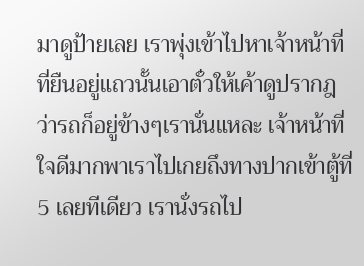มาดูป้ายเลย เราพุ่งเข้าไปหาเจ้าหน้าที่ที่ยืนอยู่แถวนั้นเอาตั๋วให้เค้าดูปรากฎว่ารถก็อยู่ข้างๆเรานั่นแหละ เจ้าหน้าที่ใจดีมากพาเราไปเกยถึงทางปากเข้าตู้ที่ 5 เลยทีเดียว เรานั่งรถไป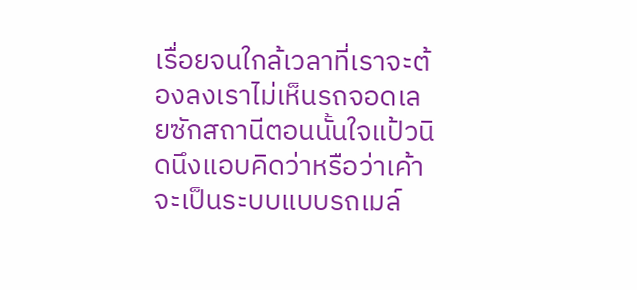เรื่อยจนใกล้เวลาที่เราจะต้องลงเราไม่เห็นรถจอดเลยซักสถานีตอนนั้นใจแป้วนิดนึงแอบคิดว่าหรือว่าเค้าจะเป็นระบบแบบรถเมล์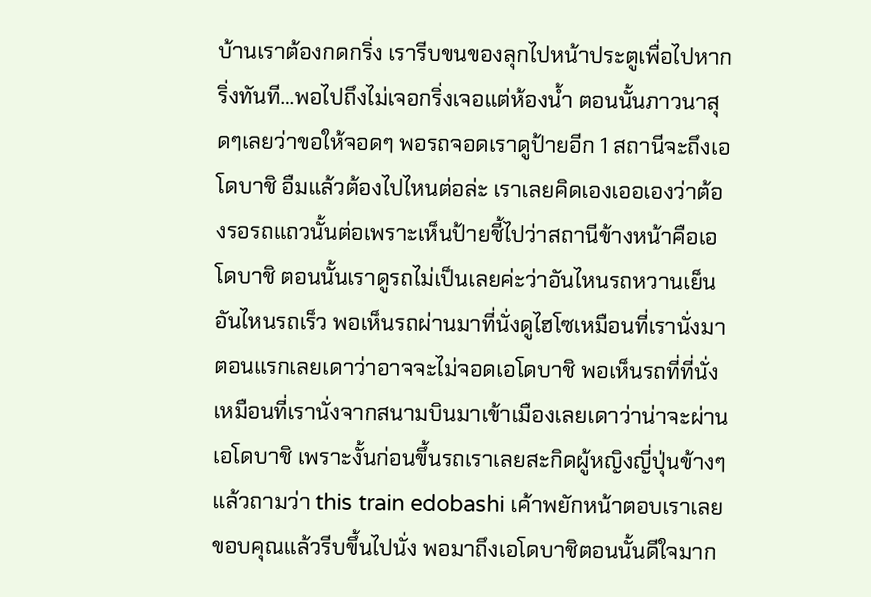บ้านเราต้องกดกริ่ง เรารีบขนของลุกไปหน้าประตูเพื่อไปหากริ่งทันที…พอไปถึงไม่เจอกริ่งเจอแต่ห้องน้ำ ตอนนั้นภาวนาสุดๆเลยว่าขอให้จอดๆ พอรถจอดเราดูป้ายอีก 1 สถานีจะถึงเอโดบาชิ อืมแล้วต้องไปไหนต่อล่ะ เราเลยคิดเองเออเองว่าต้องรอรถแถวนั้นต่อเพราะเห็นป้ายชี้ไปว่าสถานีข้างหน้าคือเอโดบาชิ ตอนนั้นเราดูรถไม่เป็นเลยค่ะว่าอันไหนรถหวานเย็นอันไหนรถเร็ว พอเห็นรถผ่านมาที่นั่งดูไฮโซเหมือนที่เรานั่งมาตอนแรกเลยเดาว่าอาจจะไม่จอดเอโดบาชิ พอเห็นรถที่ที่นั่งเหมือนที่เรานั่งจากสนามบินมาเข้าเมืองเลยเดาว่าน่าจะผ่านเอโดบาชิ เพราะงั้นก่อนขึ้นรถเราเลยสะกิดผู้หญิงญี่ปุ่นข้างๆแล้วถามว่า this train edobashi เค้าพยักหน้าตอบเราเลยขอบคุณแล้วรีบขึ้นไปนั่ง พอมาถึงเอโดบาชิตอนนั้นดีใจมาก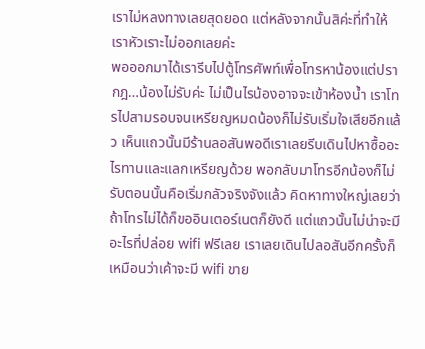เราไม่หลงทางเลยสุดยอด แต่หลังจากนั้นสิค่ะที่ทำให้เราหัวเราะไม่ออกเลยค่ะ
พอออกมาได้เรารีบไปตู้โทรศัพท์เพื่อโทรหาน้องแต่ปรากฎ…น้องไม่รับค่ะ ไม่เป็นไรน้องอาจจะเข้าห้องน้ำ เราโทรไปสามรอบจนเหรียญหมดน้องก็ไม่รับเริ่มใจเสียอีกแล้ว เห็นแถวนั้นมีร้านลอสันพอดีเราเลยรีบเดินไปหาซื้ออะไรทานและแลกเหรียญด้วย พอกลับมาโทรอีกน้องก็ไม่รับตอนนั้นคือเริ่มกลัวจริงจังแล้ว คิดหาทางใหญ่เลยว่าถ้าโทรไม่ได้ก็ขออินเตอร์เนตก็ยังดี แต่แถวนั้นไม่น่าจะมีอะไรที่ปล่อย wifi ฟรีเลย เราเลยเดินไปลอสันอีกครั้งก็เหมือนว่าเค้าจะมี wifi ขาย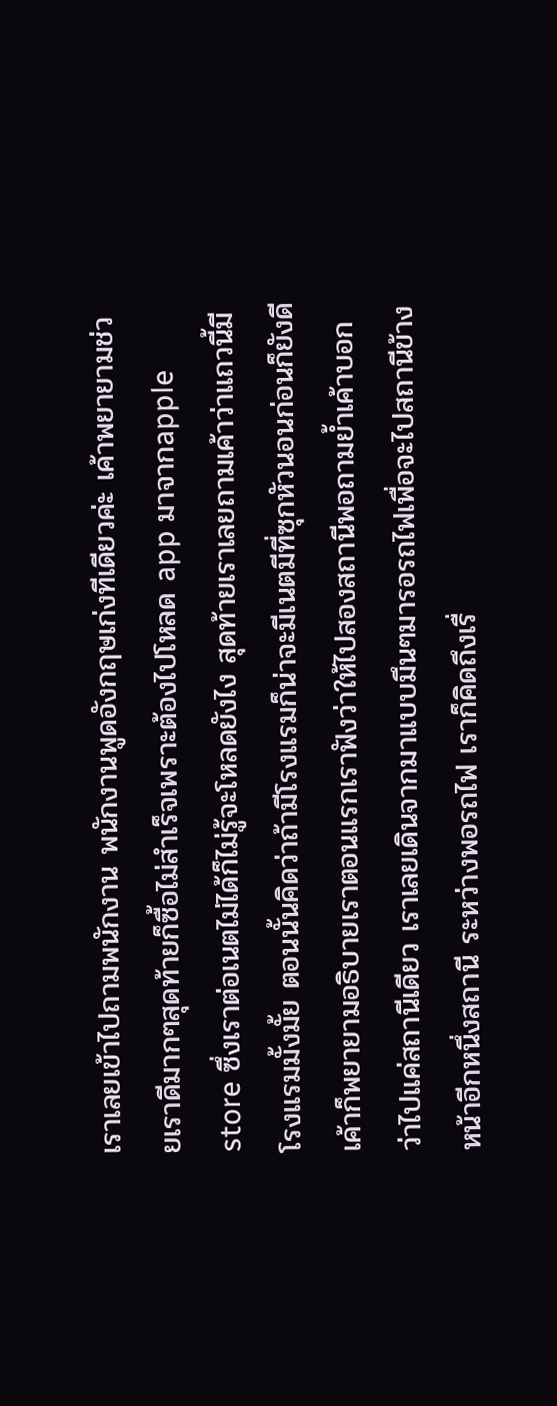เราเลยเข้าไปถามพนักงาน พนักงานพูดอังกฤษเก่งทีเดียวค่ะ เค้าพยายามช่วยเราดีมากๆสุดท้ายก็ซื้อไม่สำเร็จเพราะต้องไปโหลด app มาจากapple store ซึ่งเราต่อเนตไม่ได้ก็ไม่รู้จะโหลดยังไง สุดท้ายเราเลยถามเค้าว่าแถวนี้มีโรงแรมมั้งมั้ย ตอนนั้นคิดว่าถ้ามีโรงแรมก็น่าจะมีเนตมีที่ซุกหัวนอนก่อนก็ยังดี เค้าก็พยายามอธิบายเราตอนแรกเราฟังว่าให้ไปสองสถานีพอถามย้ำเค้าบอกว่าไปแค่สถานีเดียว เราเลยเดินจากมาแบบมึนๆมารอรถไฟเพื่อจะไปสถานีข้างหน้าอีกหนึ่งสถานี ระหว่างพอรถไฟ เราก็คิดถึงเรื่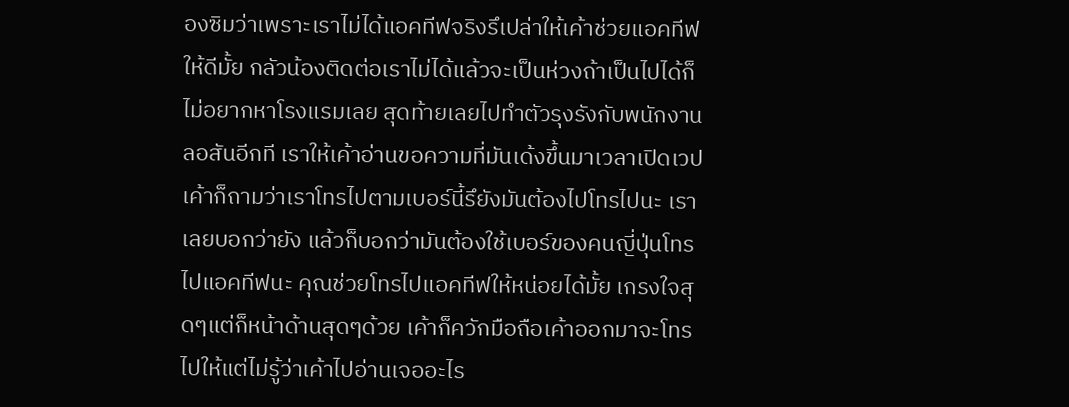องซิมว่าเพราะเราไม่ได้แอคทีฟจริงรึเปล่าให้เค้าช่วยแอคทีฟให้ดีมั้ย กลัวน้องติดต่อเราไม่ได้แล้วจะเป็นห่วงถ้าเป็นไปได้ก็ไม่อยากหาโรงแรมเลย สุดท้ายเลยไปทำตัวรุงรังกับพนักงานลอสันอีกที เราให้เค้าอ่านขอความที่มันเด้งขึ้นมาเวลาเปิดเวป เค้าก็ถามว่าเราโทรไปตามเบอร์นี้รึยังมันต้องไปโทรไปนะ เราเลยบอกว่ายัง แล้วก็บอกว่ามันต้องใช้เบอร์ของคนญี่ปุ่นโทรไปแอคทีฟนะ คุณช่วยโทรไปแอคทีฟให้หน่อยได้มั้ย เกรงใจสุดๆแต่ก็หน้าด้านสุดๆด้วย เค้าก็ควักมือถือเค้าออกมาจะโทรไปให้แต่ไม่รู้ว่าเค้าไปอ่านเจออะไร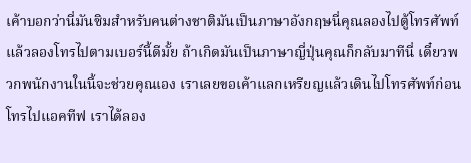เค้าบอกว่านี่มันซิมสำหรับคนต่างชาติมันเป็นภาษาอังกฤษนี่คุณลองไปตู้โทรศัพท์แล้วลองโทรไปตามเบอร์นี้ดีมั้ย ถ้าเกิดมันเป็นภาษาญี่ปุ่นคุณก็กลับมาทีนี่ เดี๋ยวพวกพนักงานในนี้จะช่วยคุณเอง เราเลยขอเค้าแลกเหรียญแล้วเดินไปโทรศัพท์ก่อนโทรไปแอคทีฟ เราได้ลอง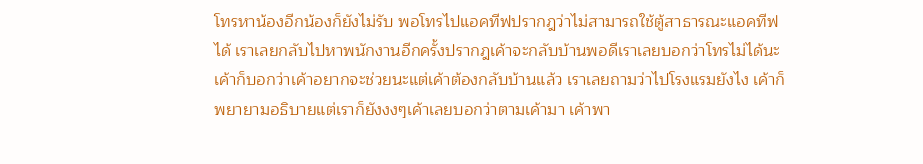โทรหาน้องอีกน้องก็ยังไม่รับ พอโทรไปแอคทีฟปรากฎว่าไม่สามารถใช้ตู้สาธารณะแอคทีฟได้ เราเลยกลับไปหาพนักงานอีกครั้งปรากฎเค้าจะกลับบ้านพอดีเราเลยบอกว่าโทรไม่ได้นะ เค้าก็บอกว่าเค้าอยากจะช่วยนะแต่เค้าต้องกลับบ้านแล้ว เราเลยถามว่าไปโรงแรมยังไง เค้าก็พยายามอธิบายแต่เราก็ยังงงๆเค้าเลยบอกว่าตามเค้ามา เค้าพา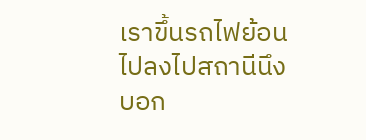เราขึ้นรถไฟย้อนไปลงไปสถานีนึงบอก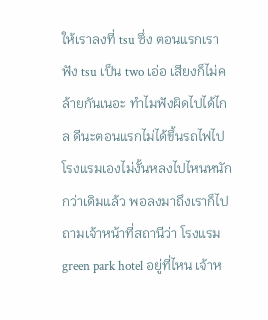ให้เราลงที่ tsu ซึ่ง ตอนแรกเราฟัง tsu เป็น two เอ่อ เสียงก็ไม่คล้ายกันเนอะ ทำไมฟังผิดไปได้ไกล ดีนะตอนแรกไม่ได้ขึ้นรถไฟไปโรงแรมเองไม่งั้นหลงไปไหนหนักกว่าเดิมแล้ว พอลงมาถึงเราก็ไปถามเจ้าหน้าที่สถานีว่า โรงแรม green park hotel อยู่ที่ไหน เจ้าห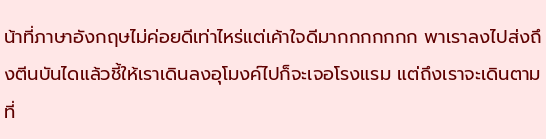น้าที่ภาษาอังกฤษไม่ค่อยดีเท่าไหร่แต่เค้าใจดีมากกกกกกก พาเราลงไปส่งถึงตีนบันไดแล้วชี้ให้เราเดินลงอุโมงค์ไปก็จะเจอโรงแรม แต่ถึงเราจะเดินตามที่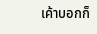เค้าบอกก็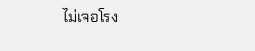ไม่เจอโรง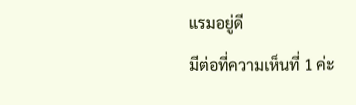แรมอยู่ดี
มีต่อที่ความเห็นที่ 1 ค่ะ